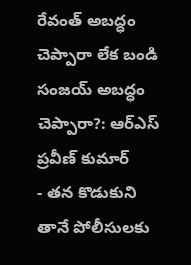రేవంత్ అబద్ధం చెప్పారా లేక బండి సంజయ్ అబద్ధం చెప్పారా?: ఆర్ఎస్ ప్రవీణ్ కుమార్
- తన కొడుకుని తానే పోలీసులకు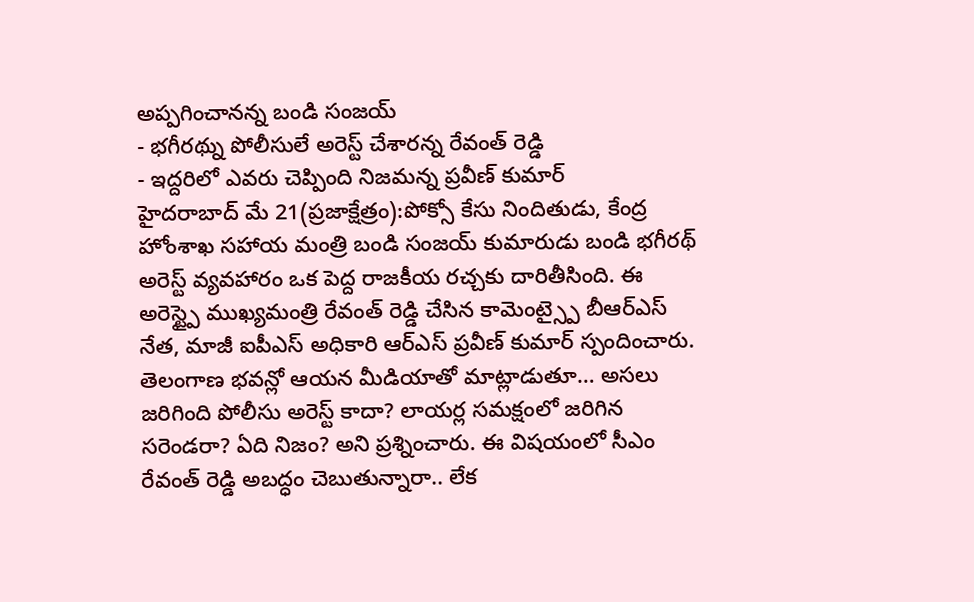అప్పగించానన్న బండి సంజయ్
- భగీరథ్ను పోలీసులే అరెస్ట్ చేశారన్న రేవంత్ రెడ్డి
- ఇద్దరిలో ఎవరు చెప్పింది నిజమన్న ప్రవీణ్ కుమార్
హైదరాబాద్ మే 21(ప్రజాక్షేత్రం):పోక్సో కేసు నిందితుడు, కేంద్ర హోంశాఖ సహాయ మంత్రి బండి సంజయ్ కుమారుడు బండి భగీరథ్ అరెస్ట్ వ్యవహారం ఒక పెద్ద రాజకీయ రచ్చకు దారితీసింది. ఈ అరెస్ట్పై ముఖ్యమంత్రి రేవంత్ రెడ్డి చేసిన కామెంట్స్పై బీఆర్ఎస్ నేత, మాజీ ఐపీఎస్ అధికారి ఆర్ఎస్ ప్రవీణ్ కుమార్ స్పందించారు. తెలంగాణ భవన్లో ఆయన మీడియాతో మాట్లాడుతూ… అసలు జరిగింది పోలీసు అరెస్ట్ కాదా? లాయర్ల సమక్షంలో జరిగిన సరెండరా? ఏది నిజం? అని ప్రశ్నించారు. ఈ విషయంలో సీఎం రేవంత్ రెడ్డి అబద్ధం చెబుతున్నారా.. లేక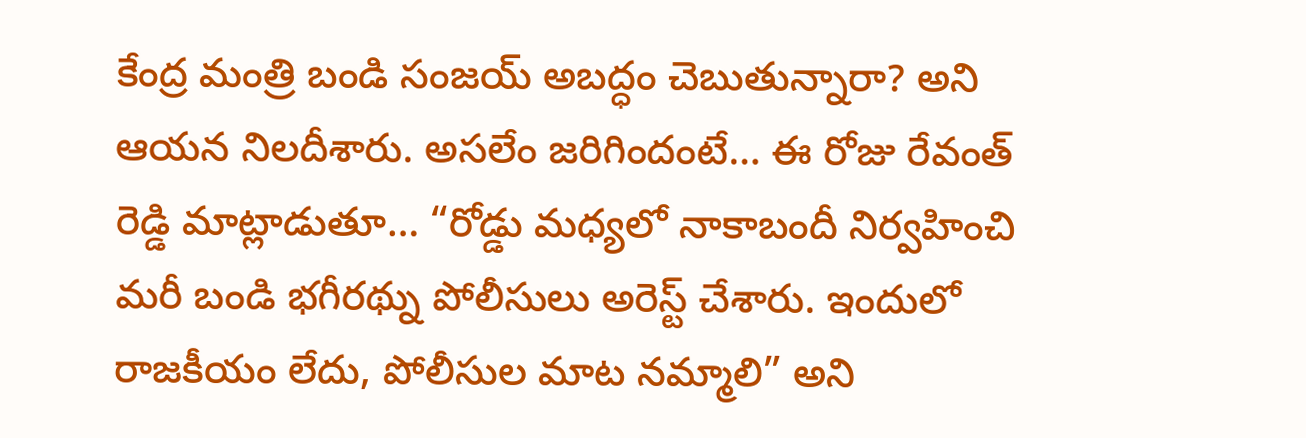కేంద్ర మంత్రి బండి సంజయ్ అబద్ధం చెబుతున్నారా? అని ఆయన నిలదీశారు. అసలేం జరిగిందంటే… ఈ రోజు రేవంత్ రెడ్డి మాట్లాడుతూ… “రోడ్డు మధ్యలో నాకాబందీ నిర్వహించి మరీ బండి భగీరథ్ను పోలీసులు అరెస్ట్ చేశారు. ఇందులో రాజకీయం లేదు, పోలీసుల మాట నమ్మాలి” అని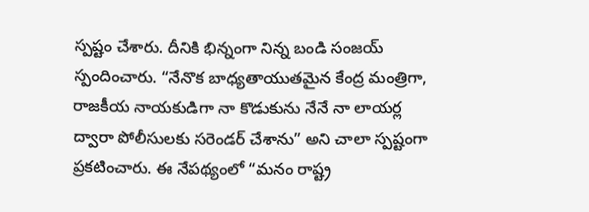స్పష్టం చేశారు. దీనికి భిన్నంగా నిన్న బండి సంజయ్ స్పందించారు. “నేనొక బాధ్యతాయుతమైన కేంద్ర మంత్రిగా, రాజకీయ నాయకుడిగా నా కొడుకును నేనే నా లాయర్ల ద్వారా పోలీసులకు సరెండర్ చేశాను” అని చాలా స్పష్టంగా ప్రకటించారు. ఈ నేపథ్యంలో “మనం రాష్ట్ర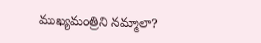ముఖ్యమంత్రిని నమ్మాలా?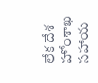లేక దేశ హోంశాఖ సహాయ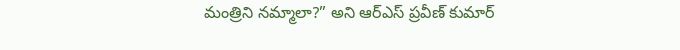మంత్రిని నమ్మాలా?” అని ఆర్ఎస్ ప్రవీణ్ కుమార్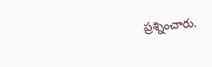ప్రశ్నించారు.